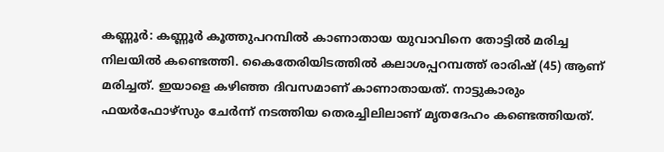കണ്ണൂര്‍: കണ്ണൂര്‍ കൂത്തുപറമ്പില്‍ കാണാതായ യുവാവിനെ തോട്ടില്‍ മരിച്ച നിലയില്‍ കണ്ടെത്തി. കൈതേരിയിടത്തില്‍ കലാശപ്പറമ്പത്ത് രാരിഷ് (45) ആണ് മരിച്ചത്. ഇയാളെ കഴിഞ്ഞ ദിവസമാണ് കാണാതായത്. നാട്ടുകാരും ഫയർഫോഴ്സും ചേർന്ന് നടത്തിയ തെരച്ചിലിലാണ് മൃതദേഹം കണ്ടെത്തിയത്.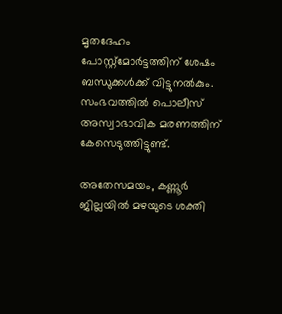മൃതദേഹം പോസ്റ്റ്മോർട്ടത്തിന് ശേഷം ബന്ധുക്കൾക്ക് വിട്ടുനൽകും. സംഭവത്തിൽ പൊലീസ് അസ്വാഭാവിക മരണത്തിന് കേസെടുത്തിട്ടുണ്ട്.

അതേസമയം, കണ്ണൂര്‍ ജില്ലയില്‍ മഴയുടെ ശക്തി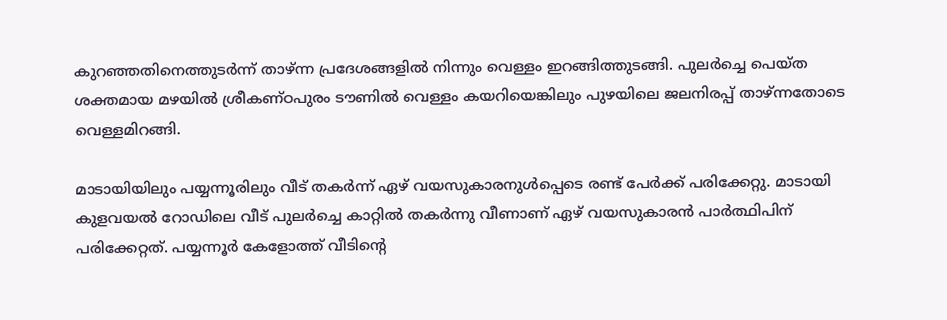കുറഞ്ഞതിനെത്തുടര്‍ന്ന് താഴ്ന്ന പ്രദേശങ്ങളില്‍ നിന്നും വെള്ളം ഇറങ്ങിത്തുടങ്ങി. പുലര്‍ച്ചെ പെയ്ത ശക്തമായ മഴയില്‍ ശ്രീകണ്ഠപുരം ടൗണില്‍ വെള്ളം കയറിയെങ്കിലും പുഴയിലെ ജലനിരപ്പ് താഴ്ന്നതോടെ വെള്ളമിറങ്ങി.

മാടായിയിലും പയ്യന്നൂരിലും വീട് തകര്‍ന്ന് ഏഴ് വയസുകാരനുള്‍പ്പെടെ രണ്ട് പേര്‍ക്ക് പരിക്കേറ്റു. മാടായി കുളവയല്‍ റോഡിലെ വീട് പുലര്‍ച്ചെ കാറ്റില്‍ തകര്‍ന്നു വീണാണ് ഏഴ് വയസുകാരന്‍ പാര്‍ത്ഥിപിന് പരിക്കേറ്റത്. പയ്യന്നൂര്‍ കേളോത്ത് വീടിന്‍റെ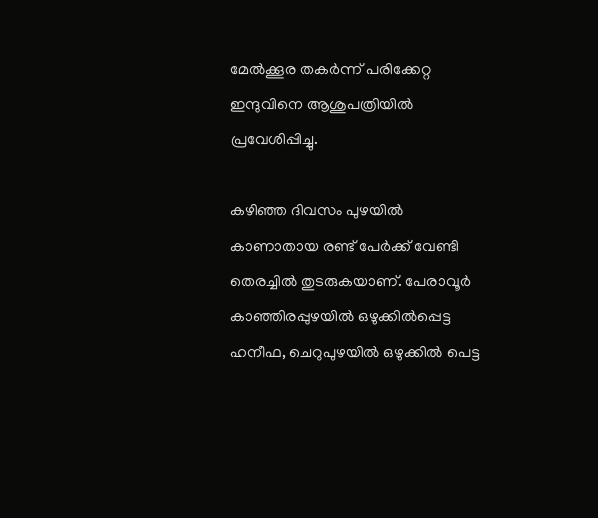മേല്‍ക്കൂര തകര്‍ന്ന് പരിക്കേറ്റ ഇന്ദുവിനെ ആശുപത്രിയില്‍ പ്രവേശിപ്പിച്ചു.

കഴിഞ്ഞ ദിവസം പുഴയില്‍ കാണാതായ രണ്ട് പേര്‍ക്ക് വേണ്ടി തെരച്ചില്‍ തുടരുകയാണ്. പേരാവൂര്‍ കാഞ്ഞിരപ്പുഴയില്‍ ഒഴുക്കില്‍പ്പെട്ട ഹനീഫ, ചെറുപുഴയില്‍ ഒഴുക്കില്‍ പെട്ട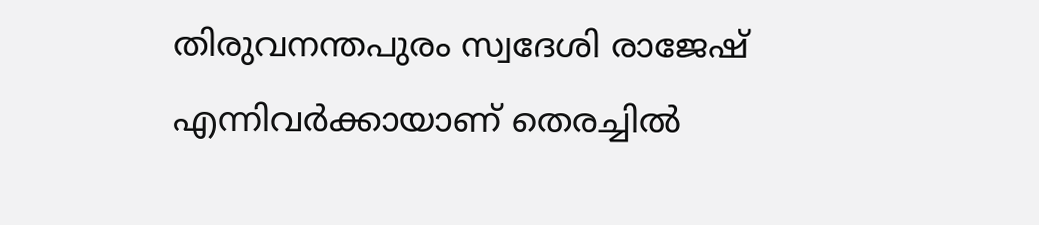തിരുവനന്തപുരം സ്വദേശി രാജേഷ് എന്നിവര്‍ക്കായാണ് തെരച്ചില്‍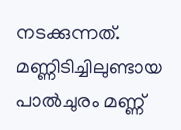നടക്കുന്നത്. മണ്ണിടിച്ചിലുണ്ടായ പാല്‍ചുരം മണ്ണ്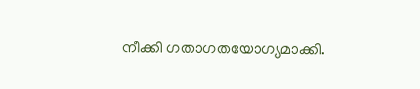നീക്കി ഗതാഗതയോഗ്യമാക്കി.